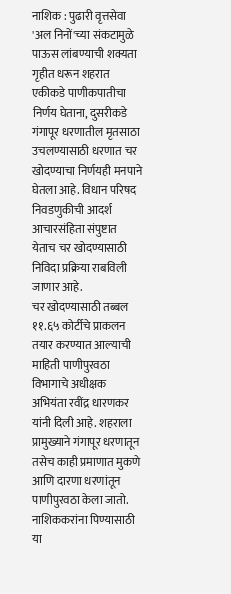नाशिक : पुढारी वृत्तसेवा
'अल निनों'च्या संकटामुळे पाऊस लांबण्याची शक्यता गृहीत धरून शहरात एकीकडे पाणीकपातीचा निर्णय घेताना, दुसरीकडे गंगापूर धरणातील मृतसाठा उचलण्यासाठी धरणात चर खोदण्याचा निर्णयही मनपाने घेतला आहे. विधान परिषद निवडणुकीची आदर्श आचारसंहिता संपुष्टात येताच चर खोदण्यासाठी निविदा प्रक्रिया राबविली जाणार आहे.
चर खोदण्यासाठी तब्बल ११.६५ कोर्टीचे प्राकलन तयार करण्यात आल्याची माहिती पाणीपुरवठा विभागाचे अधीक्षक अभियंता रवींद्र धारणकर यांनी दिली आहे. शहराला प्रामुख्याने गंगापूर धरणातून तसेच काही प्रमाणात मुकणे आणि दारणा धरणांतून पाणीपुरवठा केला जातो.
नाशिककरांना पिण्यासाठी या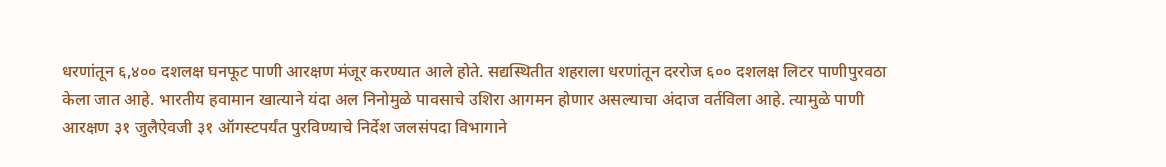धरणांतून ६,४०० दशलक्ष घनफूट पाणी आरक्षण मंजूर करण्यात आले होते. सद्यस्थितीत शहराला धरणांतून दररोज ६०० दशलक्ष लिटर पाणीपुरवठा केला जात आहे. भारतीय हवामान खात्याने यंदा अल निनोमुळे पावसाचे उशिरा आगमन होणार असल्याचा अंदाज वर्तविला आहे. त्यामुळे पाणी आरक्षण ३१ जुलैऐवजी ३१ ऑगस्टपर्यंत पुरविण्याचे निर्देश जलसंपदा विभागाने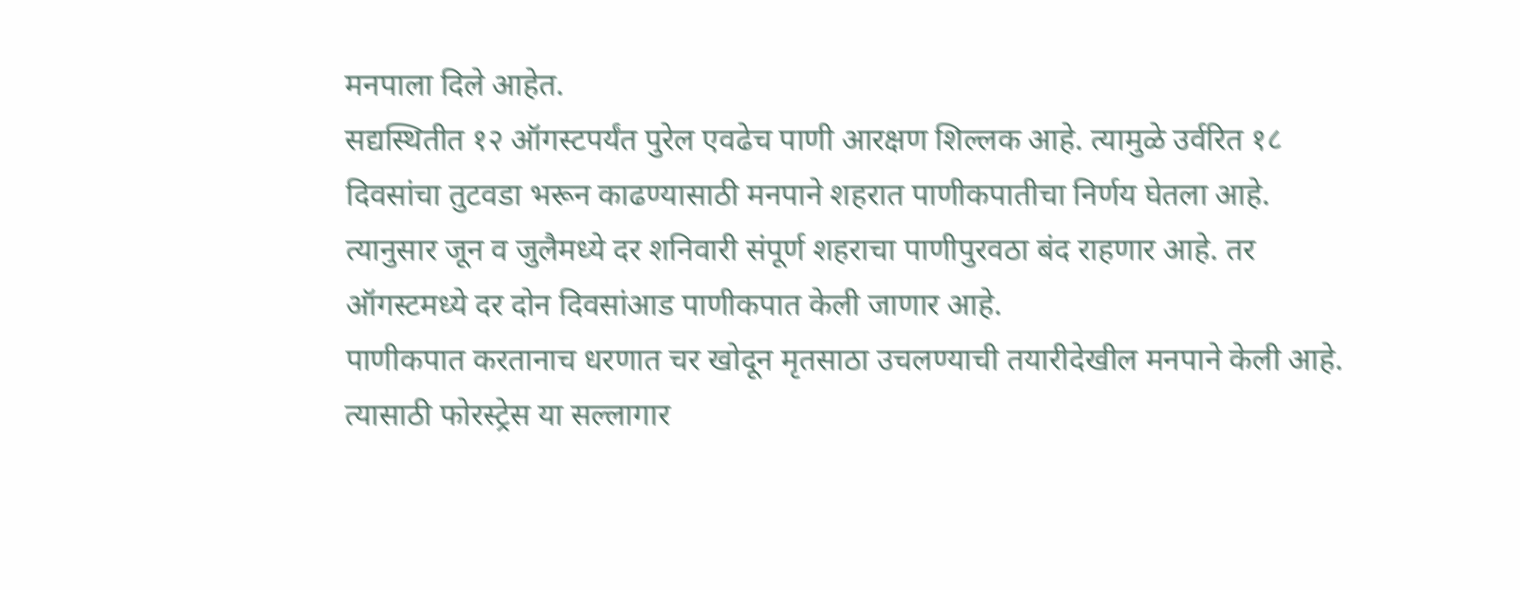मनपाला दिले आहेत.
सद्यस्थितीत १२ ऑगस्टपर्यंत पुरेल एवढेच पाणी आरक्षण शिल्लक आहे. त्यामुळे उर्वरित १८ दिवसांचा तुटवडा भरून काढण्यासाठी मनपाने शहरात पाणीकपातीचा निर्णय घेतला आहे. त्यानुसार जून व जुलैमध्ये दर शनिवारी संपूर्ण शहराचा पाणीपुरवठा बंद राहणार आहे. तर ऑगस्टमध्ये दर दोन दिवसांआड पाणीकपात केली जाणार आहे.
पाणीकपात करतानाच धरणात चर खोदून मृतसाठा उचलण्याची तयारीदेखील मनपाने केली आहे. त्यासाठी फोरस्ट्रेस या सल्लागार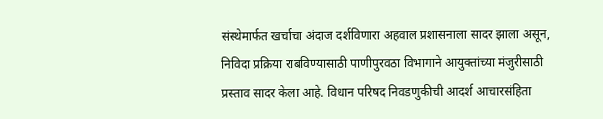संस्थेमार्फत खर्चाचा अंदाज दर्शविणारा अहवाल प्रशासनाला सादर झाला असून, निविदा प्रक्रिया राबविण्यासाठी पाणीपुरवठा विभागाने आयुक्तांच्या मंजुरीसाठी प्रस्ताव सादर केला आहे. विधान परिषद निवडणुकीची आदर्श आचारसंहिता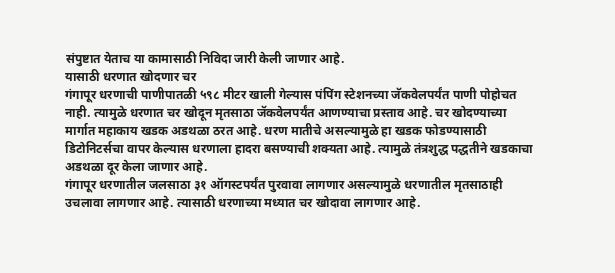संपुष्टात येताच या कामासाठी निविदा जारी केली जाणार आहे.
यासाठी धरणात खोदणार चर
गंगापूर धरणाची पाणीपातळी ५९८ मीटर खाली गेल्यास पंपिंग स्टेशनच्या जॅकवेलपर्यंत पाणी पोहोचत नाही. त्यामुळे धरणात चर खोदून मृतसाठा जॅकवेलपर्यंत आणण्याचा प्रस्ताव आहे. चर खोदण्याच्या मार्गात महाकाय खडक अडथळा ठरत आहे. धरण मातीचे असल्यामुळे हा खडक फोडण्यासाठी डिटोनिटर्सचा वापर केल्यास धरणाला हादरा बसण्याची शक्यता आहे. त्यामुळे तंत्रशुद्ध पद्धतीने खडकाचा अडथळा दूर केला जाणार आहे.
गंगापूर धरणातील जलसाठा ३१ ऑगस्टपर्यंत पुरवावा लागणार असल्यामुळे धरणातील मृतसाठाही उचलावा लागणार आहे. त्यासाठी धरणाच्या मध्यात चर खोदावा लागणार आहे.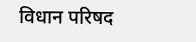विधान परिषद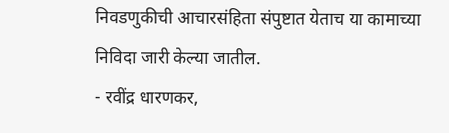निवडणुकीची आचारसंहिता संपुष्टात येताच या कामाच्या निविदा जारी केल्या जातील.
- रवींद्र धारणकर,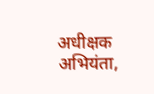अधीक्षक अभियंता,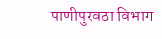पाणीपुरवठा विभाग